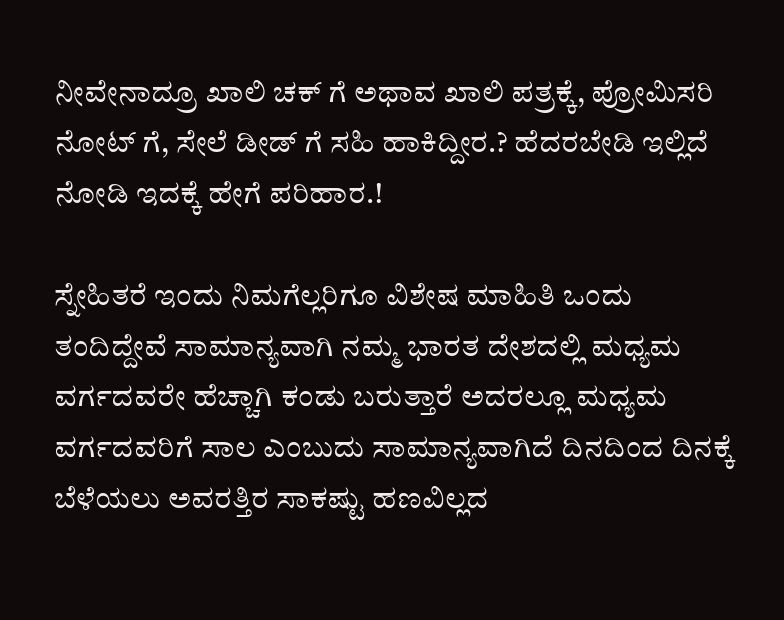ನೀವೇನಾದ್ರೂ ಖಾಲಿ ಚಕ್ ಗೆ ಅಥಾವ ಖಾಲಿ ಪತ್ರಕ್ಕೆ, ಪ್ರೋಮಿಸರಿ ನೋಟ್ ಗೆ, ಸೇಲೆ ಡೀಡ್ ಗೆ ಸಹಿ ಹಾಕಿದ್ದೀರ.? ಹೆದರಬೇಡಿ ಇಲ್ಲಿದೆ ನೋಡಿ ಇದಕ್ಕೆ ಹೇಗೆ ಪರಿಹಾರ.!

ಸ್ನೇಹಿತರೆ ಇಂದು ನಿಮಗೆಲ್ಲರಿಗೂ ವಿಶೇಷ ಮಾಹಿತಿ ಒಂದು ತಂದಿದ್ದೇವೆ ಸಾಮಾನ್ಯವಾಗಿ ನಮ್ಮ ಭಾರತ ದೇಶದಲ್ಲಿ ಮಧ್ಯಮ ವರ್ಗದವರೇ ಹೆಚ್ಚಾಗಿ ಕಂಡು ಬರುತ್ತಾರೆ ಅದರಲ್ಲೂ ಮಧ್ಯಮ ವರ್ಗದವರಿಗೆ ಸಾಲ ಎಂಬುದು ಸಾಮಾನ್ಯವಾಗಿದೆ ದಿನದಿಂದ ದಿನಕ್ಕೆ ಬೆಳೆಯಲು ಅವರತ್ತಿರ ಸಾಕಷ್ಟು ಹಣವಿಲ್ಲದ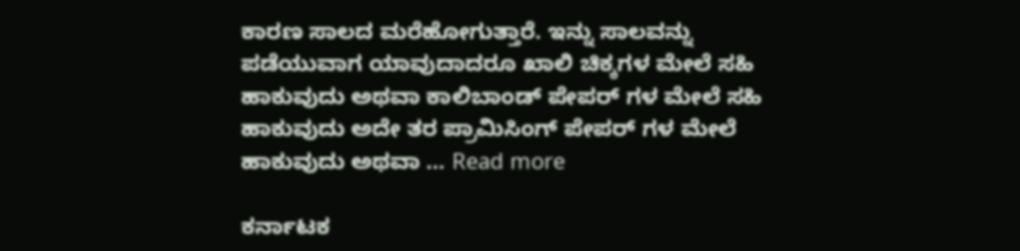ಕಾರಣ ಸಾಲದ ಮರೆಹೋಗುತ್ತಾರೆ. ಇನ್ನು ಸಾಲವನ್ನು ಪಡೆಯುವಾಗ ಯಾವುದಾದರೂ ಖಾಲಿ ಚಿಕ್ಕಗಳ ಮೇಲೆ ಸಹಿ ಹಾಕುವುದು ಅಥವಾ ಕಾಲಿಬಾಂಡ್ ಪೇಪರ್ ಗಳ ಮೇಲೆ ಸಹಿ ಹಾಕುವುದು ಅದೇ ತರ ಪ್ರಾಮಿಸಿಂಗ್ ಪೇಪರ್ ಗಳ ಮೇಲೆ ಹಾಕುವುದು ಅಥವಾ … Read more

ಕರ್ನಾಟಕ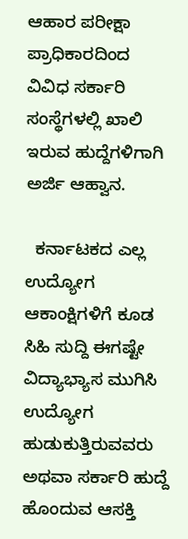ಆಹಾರ ಪರೀಕ್ಷಾ ಪ್ರಾಧಿಕಾರದಿಂದ ವಿವಿಧ ಸರ್ಕಾರಿ ಸಂಸ್ಥೆಗಳಲ್ಲಿ ಖಾಲಿ ಇರುವ ಹುದ್ದೆಗಳಿಗಾಗಿ ಅರ್ಜಿ ಆಹ್ವಾನ.

  ಕರ್ನಾಟಕದ ಎಲ್ಲ ಉದ್ಯೋಗ ಆಕಾಂಕ್ಷಿಗಳಿಗೆ ಕೂಡ ಸಿಹಿ ಸುದ್ದಿ ಈಗಷ್ಟೇ ವಿದ್ಯಾಭ್ಯಾಸ ಮುಗಿಸಿ ಉದ್ಯೋಗ ಹುಡುಕುತ್ತಿರುವವರು ಅಥವಾ ಸರ್ಕಾರಿ ಹುದ್ದೆ ಹೊಂದುವ ಆಸಕ್ತಿ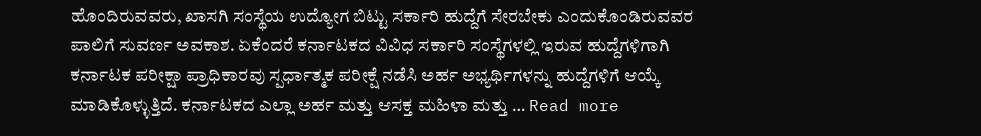ಹೊಂದಿರುವವರು, ಖಾಸಗಿ ಸಂಸ್ಥೆಯ ಉದ್ಯೋಗ ಬಿಟ್ಟು ಸರ್ಕಾರಿ ಹುದ್ದೆಗೆ ಸೇರಬೇಕು ಎಂದುಕೊಂಡಿರುವವರ ಪಾಲಿಗೆ ಸುವರ್ಣ ಅವಕಾಶ. ಏಕೆಂದರೆ ಕರ್ನಾಟಕದ ವಿವಿಧ ಸರ್ಕಾರಿ ಸಂಸ್ಥೆಗಳಲ್ಲಿ ಇರುವ ಹುದ್ದೆಗಳಿಗಾಗಿ ಕರ್ನಾಟಕ ಪರೀಕ್ಷಾ ಪ್ರಾಧಿಕಾರವು ಸ್ಪರ್ಧಾತ್ಮಕ ಪರೀಕ್ಷೆ ನಡೆಸಿ ಅರ್ಹ ಅಭ್ಯರ್ಥಿಗಳನ್ನು ಹುದ್ದೆಗಳಿಗೆ ಆಯ್ಕೆ ಮಾಡಿಕೊಳ್ಳುತ್ತಿದೆ. ಕರ್ನಾಟಕದ ಎಲ್ಲಾ ಅರ್ಹ ಮತ್ತು ಆಸಕ್ತ ಮಹಿಳಾ ಮತ್ತು … Read more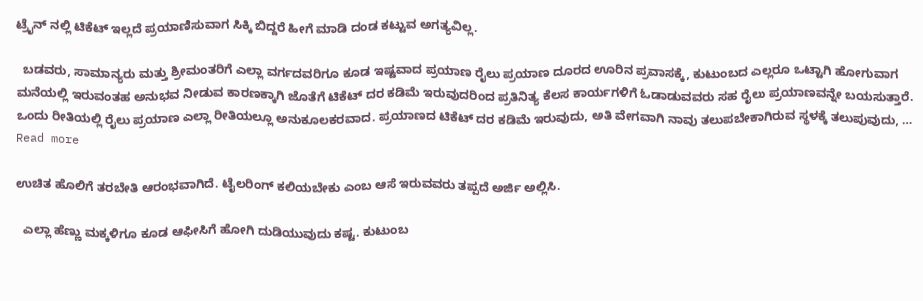ಟ್ರೈನ್ ನಲ್ಲಿ ಟಿಕೆಟ್ ಇಲ್ಲದೆ ಪ್ರಯಾಣಿಸುವಾಗ ಸಿಕ್ಕಿ ಬಿದ್ದರೆ ಹೀಗೆ ಮಾಡಿ ದಂಡ ಕಟ್ಟುವ ಅಗತ್ಯವಿಲ್ಲ.

  ಬಡವರು, ಸಾಮಾನ್ಯರು ಮತ್ತು ಶ್ರೀಮಂತರಿಗೆ ಎಲ್ಲಾ ವರ್ಗದವರಿಗೂ ಕೂಡ ಇಷ್ಟವಾದ ಪ್ರಯಾಣ ರೈಲು ಪ್ರಯಾಣ ದೂರದ ಊರಿನ ಪ್ರವಾಸಕ್ಕೆ, ಕುಟುಂಬದ ಎಲ್ಲರೂ ಒಟ್ಟಾಗಿ ಹೋಗುವಾಗ ಮನೆಯಲ್ಲಿ ಇರುವಂತಹ ಅನುಭವ ನೀಡುವ ಕಾರಣಕ್ಕಾಗಿ ಜೊತೆಗೆ ಟಿಕೆಟ್ ದರ ಕಡಿಮೆ ಇರುವುದರಿಂದ ಪ್ರತಿನಿತ್ಯ ಕೆಲಸ ಕಾರ್ಯಗಳಿಗೆ ಓಡಾಡುವವರು ಸಹ ರೈಲು ಪ್ರಯಾಣವನ್ನೇ ಬಯಸುತ್ತಾರೆ. ಒಂದು ರೀತಿಯಲ್ಲಿ ರೈಲು ಪ್ರಯಾಣ ಎಲ್ಲಾ ರೀತಿಯಲ್ಲೂ ಅನುಕೂಲಕರವಾದ. ಪ್ರಯಾಣದ ಟಿಕೆಟ್ ದರ ಕಡಿಮೆ ಇರುವುದು, ಅತಿ ವೇಗವಾಗಿ ನಾವು ತಲುಪಬೇಕಾಗಿರುವ ಸ್ಥಳಕ್ಕೆ ತಲುಪುವುದು, … Read more

ಉಚಿತ ಹೊಲಿಗೆ ತರಬೇತಿ ಆರಂಭವಾಗಿದೆ. ಟೈಲರಿಂಗ್ ಕಲಿಯಬೇಕು ಎಂಬ ಆಸೆ ಇರುವವರು ತಪ್ಪದೆ ಅರ್ಜಿ ಅಲ್ಲಿಸಿ.

  ಎಲ್ಲಾ ಹೆಣ್ಣು ಮಕ್ಕಳಿಗೂ ಕೂಡ ಆಫೀಸಿಗೆ ಹೋಗಿ ದುಡಿಯುವುದು ಕಷ್ಟ. ಕುಟುಂಬ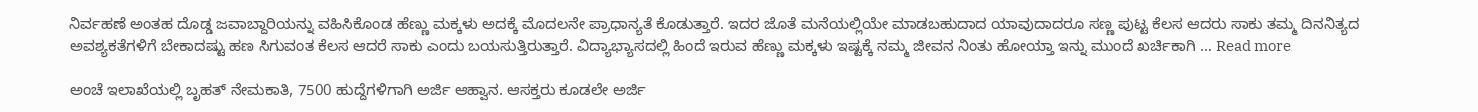ನಿರ್ವಹಣೆ ಅಂತಹ ದೊಡ್ಡ ಜವಾಬ್ದಾರಿಯನ್ನು ವಹಿಸಿಕೊಂಡ ಹೆಣ್ಣು ಮಕ್ಕಳು ಅದಕ್ಕೆ ಮೊದಲನೇ ಪ್ರಾಧಾನ್ಯತೆ ಕೊಡುತ್ತಾರೆ. ಇದರ ಜೊತೆ ಮನೆಯಲ್ಲಿಯೇ ಮಾಡಬಹುದಾದ ಯಾವುದಾದರೂ ಸಣ್ಣ ಪುಟ್ಟ ಕೆಲಸ ಆದರು ಸಾಕು ತಮ್ಮ ದಿನನಿತ್ಯದ ಅವಶ್ಯಕತೆಗಳಿಗೆ ಬೇಕಾದಷ್ಟು ಹಣ ಸಿಗುವಂತ ಕೆಲಸ ಆದರೆ ಸಾಕು ಎಂದು ಬಯಸುತ್ತಿರುತ್ತಾರೆ. ವಿದ್ಯಾಭ್ಯಾಸದಲ್ಲಿ ಹಿಂದೆ ಇರುವ ಹೆಣ್ಣು ಮಕ್ಕಳು ಇಷ್ಟಕ್ಕೆ ನಮ್ಮ ಜೀವನ ನಿಂತು ಹೋಯ್ತಾ ಇನ್ನು ಮುಂದೆ ಖರ್ಚಿಕಾಗಿ … Read more

ಅಂಚೆ ಇಲಾಖೆಯಲ್ಲಿ ಬೃಹತ್ ನೇಮಕಾತಿ, 7500 ಹುದ್ದೆಗಳಿಗಾಗಿ ಅರ್ಜಿ ಆಹ್ವಾನ. ಆಸಕ್ತರು ಕೂಡಲೇ ಅರ್ಜಿ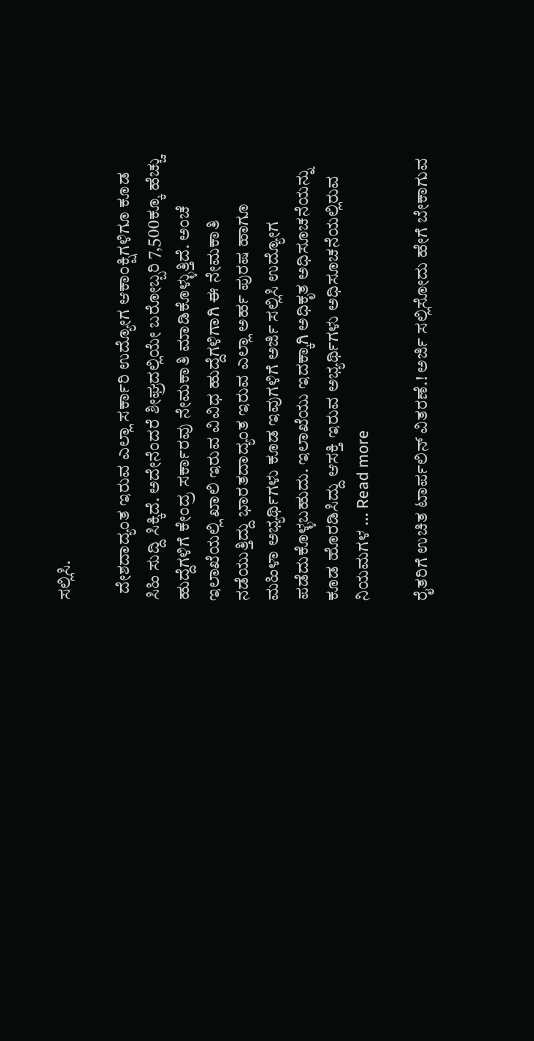ಸಲ್ಲಿಸಿ.

  ದೇಶದಾದ್ಯಂತ ಇರುವ ಎಲ್ಲಾ ಸರ್ಕಾರಿ ಉದ್ಯೋಗ ಆಕಾಂಕ್ಷಿಗಳಿಗೂ ಕೂಡ ಸಿಹಿ ಸುದ್ದಿ ಸಿಕ್ಕಿದೆ. ಅದೇನೆಂದರೆ ಶೀಘ್ರದಲ್ಲಿಯೇ ಬರೋಬ್ಬರಿ 7,500ಕ್ಕೂ ಹೆಚ್ಚು ಹುದ್ದೆಗಳಿಗೆ ಕೇಂದ್ರ ಸರ್ಕಾರವು ನೇಮಕಾತಿ ಮಾಡಿಕೊಳ್ಳುತ್ತಿದೆ. ಅಂಚೆ ಇಲಾಖೆಯಲ್ಲಿ ಖಾಲಿ ಇರುವ ವಿವಿಧ ಹುದ್ದೆಗಳಿಗಾಗಿ ಈ ನೇಮಕಾತಿ ನಡೆಯುತ್ತಿದ್ದು ಭಾರತದಾದ್ಯಂತ ಇರುವ ಎಲ್ಲಾ ಅರ್ಹ ಪುರಷ ಹಾಗೂ ಮಹಿಳಾ ಅಭ್ಯರ್ಥಿಗಳು ಕೂಡ ಇವುಗಳಿಗೆ ಅರ್ಜಿ ಸಲ್ಲಿಸಿ ಉದ್ಯೋಗ ಪಡೆದುಕೊಳ್ಳಬಹುದು. ಇಲಾಖೆಯು ಇದಕ್ಕಾಗಿ ಅಧಿಕೃತ ಅಧಿಸೂಚನೆಯನ್ನು ಕೂಡ ಹೊರಡಿಸಿದ್ದು ಆಸಕ್ತಿ ಇರುವ ಅಭ್ಯರ್ಥಿಗಳು ಅಧಿಸೂಚನೆಯಲ್ಲಿರುವ ನಿಯಮಗಳ … Read more

ರೈತರಿಗೆ ಉಚಿತ ಟಾರ್ಪಲಿನ್ ವಿತರಣೆ.! ಅರ್ಜಿ ಸಲ್ಲಿಸೋದು ಹೇಗೆ ಬೇಕಾಗುವ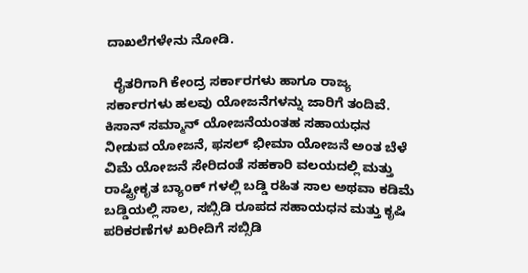ದಾಖಲೆಗಳೇನು ನೋಡಿ.

  ರೈತರಿಗಾಗಿ ಕೇಂದ್ರ ಸರ್ಕಾರಗಳು ಹಾಗೂ ರಾಜ್ಯ ಸರ್ಕಾರಗಳು ಹಲವು ಯೋಜನೆಗಳನ್ನು ಜಾರಿಗೆ ತಂದಿವೆ. ಕಿಸಾನ್ ಸಮ್ಮಾನ್ ಯೋಜನೆಯಂತಹ ಸಹಾಯಧನ ನೀಡುವ ಯೋಜನೆ, ಫಸಲ್ ಭೀಮಾ ಯೋಜನೆ ಅಂತ ಬೆಳೆ ವಿಮೆ ಯೋಜನೆ ಸೇರಿದಂತೆ ಸಹಕಾರಿ ವಲಯದಲ್ಲಿ ಮತ್ತು ರಾಷ್ಟ್ರೀಕೃತ ಬ್ಯಾಂಕ್ ಗಳಲ್ಲಿ ಬಡ್ಡಿ ರಹಿತ ಸಾಲ ಅಥವಾ ಕಡಿಮೆ ಬಡ್ಡಿಯಲ್ಲಿ ಸಾಲ, ಸಬ್ಸಿಡಿ ರೂಪದ ಸಹಾಯಧನ ಮತ್ತು ಕೃಷಿ ಪರಿಕರಣೆಗಳ ಖರೀದಿಗೆ ಸಬ್ಸಿಡಿ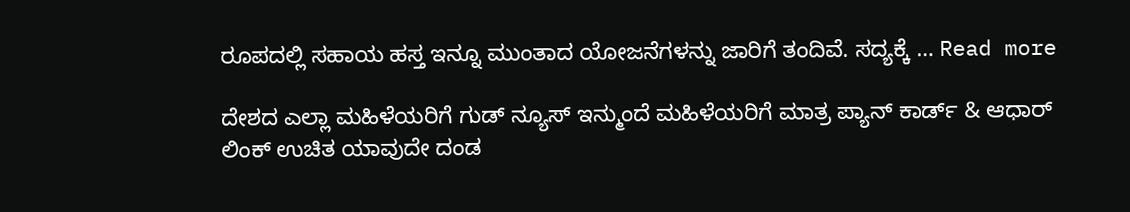ರೂಪದಲ್ಲಿ ಸಹಾಯ ಹಸ್ತ ಇನ್ನೂ ಮುಂತಾದ ಯೋಜನೆಗಳನ್ನು ಜಾರಿಗೆ ತಂದಿವೆ. ಸದ್ಯಕ್ಕೆ … Read more

ದೇಶದ ಎಲ್ಲಾ ಮಹಿಳೆಯರಿಗೆ ಗುಡ್ ನ್ಯೂಸ್ ಇನ್ಮುಂದೆ ಮಹಿಳೆಯರಿಗೆ ಮಾತ್ರ ಪ್ಯಾನ್ ಕಾರ್ಡ್ & ಆಧಾರ್ ಲಿಂಕ್ ಉಚಿತ ಯಾವುದೇ ದಂಡ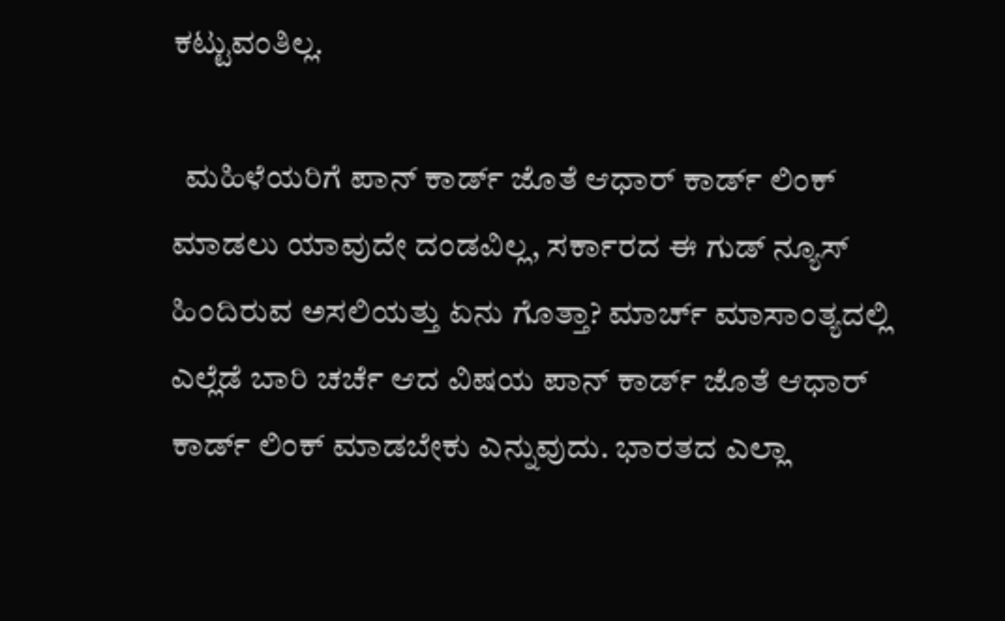ಕಟ್ಟುವಂತಿಲ್ಲ.

  ಮಹಿಳೆಯರಿಗೆ ಪಾನ್ ಕಾರ್ಡ್ ಜೊತೆ ಆಧಾರ್ ಕಾರ್ಡ್ ಲಿಂಕ್ ಮಾಡಲು ಯಾವುದೇ ದಂಡವಿಲ್ಲ, ಸರ್ಕಾರದ ಈ ಗುಡ್ ನ್ಯೂಸ್ ಹಿಂದಿರುವ ಅಸಲಿಯತ್ತು ಏನು ಗೊತ್ತಾ? ಮಾರ್ಚ್ ಮಾಸಾಂತ್ಯದಲ್ಲಿ ಎಲ್ಲೆಡೆ ಬಾರಿ ಚರ್ಚೆ ಆದ ವಿಷಯ ಪಾನ್ ಕಾರ್ಡ್ ಜೊತೆ ಆಧಾರ್ ಕಾರ್ಡ್ ಲಿಂಕ್ ಮಾಡಬೇಕು ಎನ್ನುವುದು. ಭಾರತದ ಎಲ್ಲಾ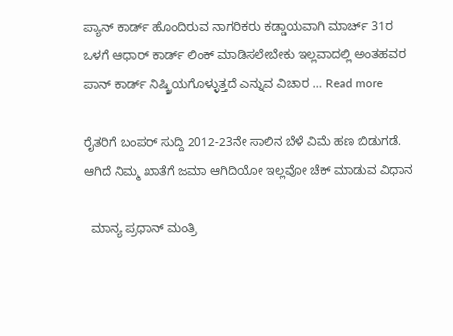ಪ್ಯಾನ್ ಕಾರ್ಡ್ ಹೊಂದಿರುವ ನಾಗರಿಕರು ಕಡ್ಡಾಯವಾಗಿ ಮಾರ್ಚ್ 31ರ ಒಳಗೆ ಆಧಾರ್ ಕಾರ್ಡ್ ಲಿಂಕ್ ಮಾಡಿಸಲೇಬೇಕು ಇಲ್ಲವಾದಲ್ಲಿ ಅಂತಹವರ ಪಾನ್ ಕಾರ್ಡ್ ನಿಷ್ಕ್ರಿಯಗೊಳ್ಳುತ್ತದೆ ಎನ್ನುವ ವಿಚಾರ … Read more

ರೈತರಿಗೆ ಬಂಪರ್ ಸುದ್ದಿ 2012-23ನೇ ಸಾಲಿನ ಬೆಳೆ ವಿಮೆ ಹಣ ಬಿಡುಗಡೆ. ಆಗಿದೆ ನಿಮ್ಮ ಖಾತೆಗೆ ಜಮಾ ಆಗಿದಿಯೋ ಇಲ್ಲವೋ ಚೆಕ್ ಮಾಡುವ ವಿಧಾನ

  ಮಾನ್ಯ ಪ್ರಧಾನ್ ಮಂತ್ರಿ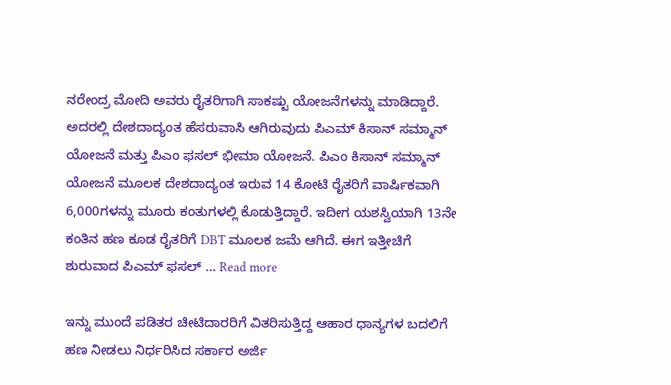ನರೇಂದ್ರ ಮೋದಿ ಅವರು ರೈತರಿಗಾಗಿ ಸಾಕಷ್ಟು ಯೋಜನೆಗಳನ್ನು ಮಾಡಿದ್ದಾರೆ. ಅದರಲ್ಲಿ ದೇಶದಾದ್ಯಂತ ಹೆಸರುವಾಸಿ ಆಗಿರುವುದು ಪಿಎಮ್ ಕಿಸಾನ್ ಸಮ್ಮಾನ್ ಯೋಜನೆ ಮತ್ತು ಪಿಎಂ ಫಸಲ್ ಭೀಮಾ ಯೋಜನೆ. ಪಿಎಂ ಕಿಸಾನ್ ಸಮ್ಮಾನ್ ಯೋಜನೆ ಮೂಲಕ ದೇಶದಾದ್ಯಂತ ಇರುವ 14 ಕೋಟಿ ರೈತರಿಗೆ ವಾರ್ಷಿಕವಾಗಿ 6,000ಗಳನ್ನು ಮೂರು ಕಂತುಗಳಲ್ಲಿ ಕೊಡುತ್ತಿದ್ದಾರೆ. ಇದೀಗ ಯಶಸ್ವಿಯಾಗಿ 13ನೇ ಕಂತಿನ ಹಣ ಕೂಡ ರೈತರಿಗೆ DBT ಮೂಲಕ ಜಮೆ ಆಗಿದೆ. ಈಗ ಇತ್ತೀಚಿಗೆ ಶುರುವಾದ ಪಿಎಮ್ ಫಸಲ್ … Read more

ಇನ್ನು ಮುಂದೆ ಪಡಿತರ ಚೀಟಿದಾರರಿಗೆ ವಿತರಿಸುತ್ತಿದ್ದ ಆಹಾರ ಧಾನ್ಯಗಳ ಬದಲಿಗೆ ಹಣ ನೀಡಲು ನಿರ್ಧರಿಸಿದ ಸರ್ಕಾರ ಅರ್ಜಿ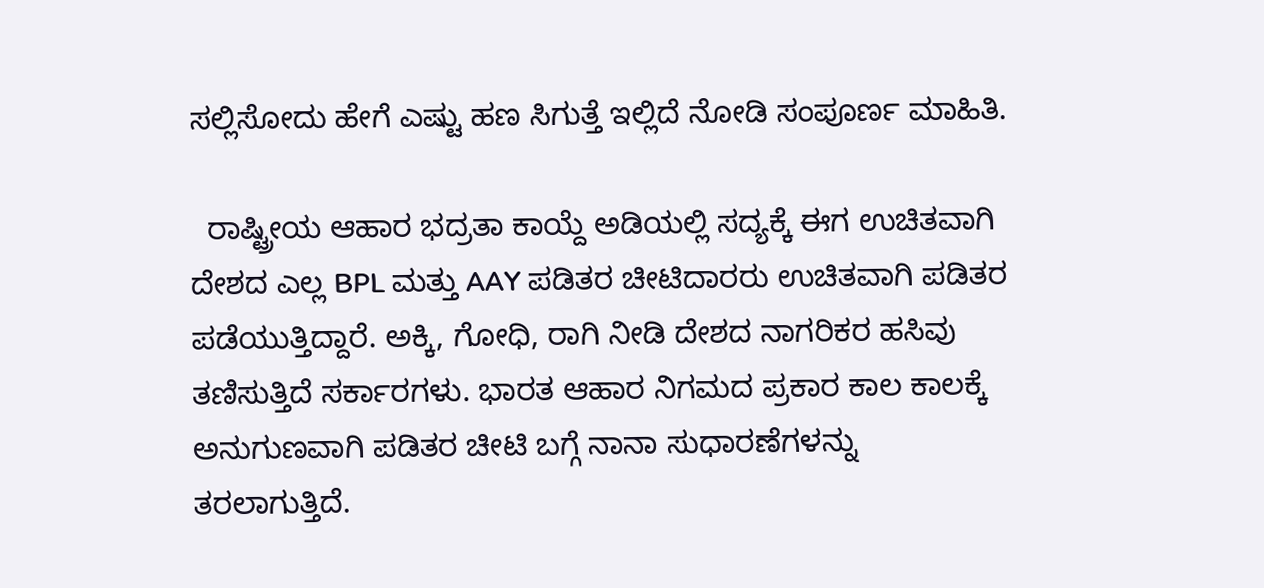ಸಲ್ಲಿಸೋದು ಹೇಗೆ ಎಷ್ಟು ಹಣ ಸಿಗುತ್ತೆ ಇಲ್ಲಿದೆ ನೋಡಿ ಸಂಪೂರ್ಣ ಮಾಹಿತಿ.

  ರಾಷ್ಟ್ರೀಯ ಆಹಾರ ಭದ್ರತಾ ಕಾಯ್ದೆ ಅಡಿಯಲ್ಲಿ ಸದ್ಯಕ್ಕೆ ಈಗ ಉಚಿತವಾಗಿ ದೇಶದ ಎಲ್ಲ BPL ಮತ್ತು AAY ಪಡಿತರ ಚೀಟಿದಾರರು ಉಚಿತವಾಗಿ ಪಡಿತರ ಪಡೆಯುತ್ತಿದ್ದಾರೆ. ಅಕ್ಕಿ, ಗೋಧಿ, ರಾಗಿ ನೀಡಿ ದೇಶದ ನಾಗರಿಕರ ಹಸಿವು ತಣಿಸುತ್ತಿದೆ ಸರ್ಕಾರಗಳು. ಭಾರತ ಆಹಾರ ನಿಗಮದ ಪ್ರಕಾರ ಕಾಲ ಕಾಲಕ್ಕೆ ಅನುಗುಣವಾಗಿ ಪಡಿತರ ಚೀಟಿ ಬಗ್ಗೆ ನಾನಾ ಸುಧಾರಣೆಗಳನ್ನು ತರಲಾಗುತ್ತಿದೆ.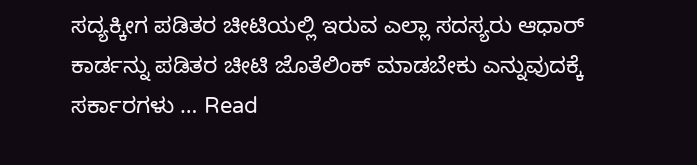ಸದ್ಯಕ್ಕೀಗ ಪಡಿತರ ಚೀಟಿಯಲ್ಲಿ ಇರುವ ಎಲ್ಲಾ ಸದಸ್ಯರು ಆಧಾರ್ ಕಾರ್ಡನ್ನು ಪಡಿತರ ಚೀಟಿ ಜೊತೆಲಿಂಕ್ ಮಾಡಬೇಕು ಎನ್ನುವುದಕ್ಕೆ ಸರ್ಕಾರಗಳು … Read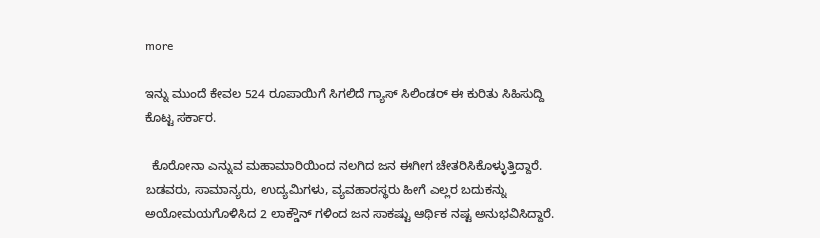more

ಇನ್ನು ಮುಂದೆ ಕೇವಲ 524 ರೂಪಾಯಿಗೆ ಸಿಗಲಿದೆ ಗ್ಯಾಸ್ ಸಿಲಿಂಡರ್ ಈ ಕುರಿತು ಸಿಹಿಸುದ್ದಿ ಕೊಟ್ಟ ಸರ್ಕಾರ.

  ಕೊರೋನಾ ಎನ್ನುವ ಮಹಾಮಾರಿಯಿಂದ ನಲಗಿದ ಜನ ಈಗೀಗ ಚೇತರಿಸಿಕೊಳ್ಳುತ್ತಿದ್ದಾರೆ. ಬಡವರು, ಸಾಮಾನ್ಯರು, ಉದ್ಯಮಿಗಳು, ವ್ಯವಹಾರಸ್ಥರು ಹೀಗೆ ಎಲ್ಲರ ಬದುಕನ್ನು ಅಯೋಮಯಗೊಳಿಸಿದ 2 ಲಾಕ್ಡೌನ್ ಗಳಿಂದ ಜನ ಸಾಕಷ್ಟು ಆರ್ಥಿಕ ನಷ್ಟ ಅನುಭವಿಸಿದ್ದಾರೆ.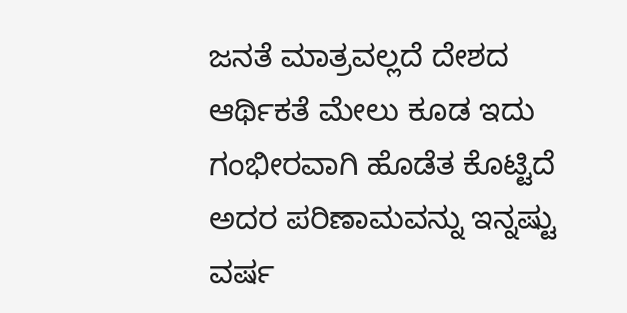ಜನತೆ ಮಾತ್ರವಲ್ಲದೆ ದೇಶದ ಆರ್ಥಿಕತೆ ಮೇಲು ಕೂಡ ಇದು ಗಂಭೀರವಾಗಿ ಹೊಡೆತ ಕೊಟ್ಟಿದೆ ಅದರ ಪರಿಣಾಮವನ್ನು ಇನ್ನಷ್ಟು ವರ್ಷ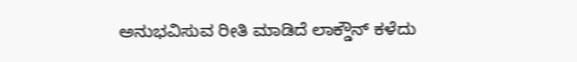ಅನುಭವಿಸುವ ರೀತಿ ಮಾಡಿದೆ ಲಾಕ್ಡೌನ್ ಕಳೆದು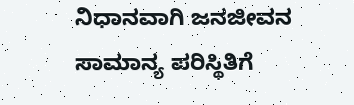ನಿಧಾನವಾಗಿ ಜನಜೀವನ ಸಾಮಾನ್ಯ ಪರಿಸ್ಥಿತಿಗೆ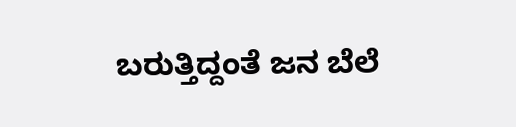ಬರುತ್ತಿದ್ದಂತೆ ಜನ ಬೆಲೆ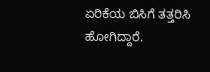ಏರಿಕೆಯ ಬಿಸಿಗೆ ತತ್ತರಿಸಿ ಹೋಗಿದ್ದಾರೆ.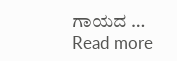ಗಾಯದ … Read more